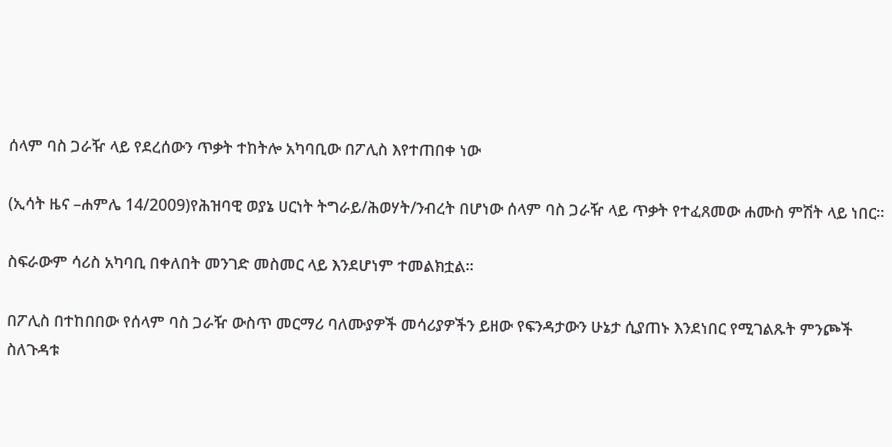ሰላም ባስ ጋራዥ ላይ የደረሰውን ጥቃት ተከትሎ አካባቢው በፖሊስ እየተጠበቀ ነው

(ኢሳት ዜና –ሐምሌ 14/2009)የሕዝባዊ ወያኔ ሀርነት ትግራይ/ሕወሃት/ንብረት በሆነው ሰላም ባስ ጋራዥ ላይ ጥቃት የተፈጸመው ሐሙስ ምሽት ላይ ነበር።

ስፍራውም ሳሪስ አካባቢ በቀለበት መንገድ መስመር ላይ እንደሆነም ተመልክቷል።

በፖሊስ በተከበበው የሰላም ባስ ጋራዥ ውስጥ መርማሪ ባለሙያዎች መሳሪያዎችን ይዘው የፍንዳታውን ሁኔታ ሲያጠኑ እንደነበር የሚገልጹት ምንጮች ስለጉዳቱ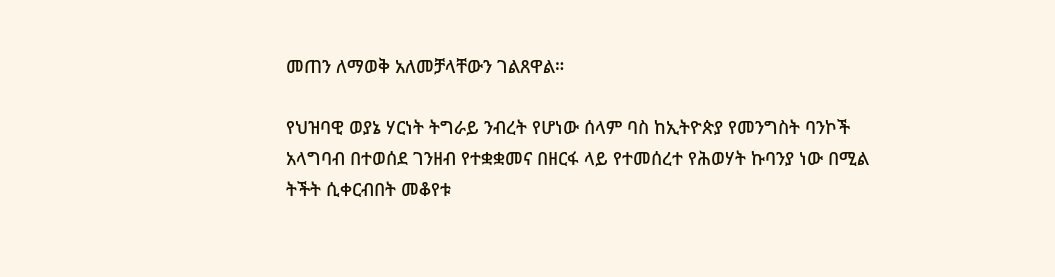መጠን ለማወቅ አለመቻላቸውን ገልጸዋል።

የህዝባዊ ወያኔ ሃርነት ትግራይ ንብረት የሆነው ሰላም ባስ ከኢትዮጵያ የመንግስት ባንኮች አላግባብ በተወሰደ ገንዘብ የተቋቋመና በዘርፋ ላይ የተመሰረተ የሕወሃት ኩባንያ ነው በሚል ትችት ሲቀርብበት መቆየቱ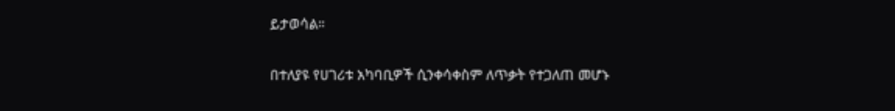ይታወሳል።

በተለያዩ የሀገሪቱ አካባቢዎች ሲንቀሳቀስም ለጥቃት የተጋለጠ መሆኑ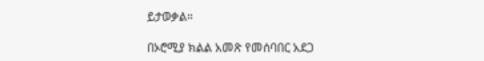ይታወቃል።

በኦሮሚያ ክልል አመጽ የመሰባበር አደጋ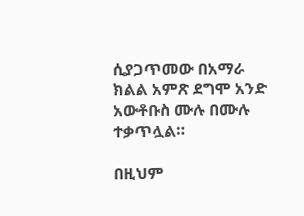ሲያጋጥመው በአማራ ክልል አምጽ ደግሞ አንድ አውቶቡስ ሙሉ በሙሉ ተቃጥሏል።

በዚህም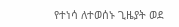የተነሳ ለተወሰኑ ጊዜያት ወደ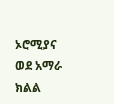ኦሮሚያና ወደ አማራ ክልል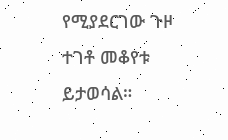የሚያደርገው ጉዞ ተገቶ መቆየቱ ይታወሳል።